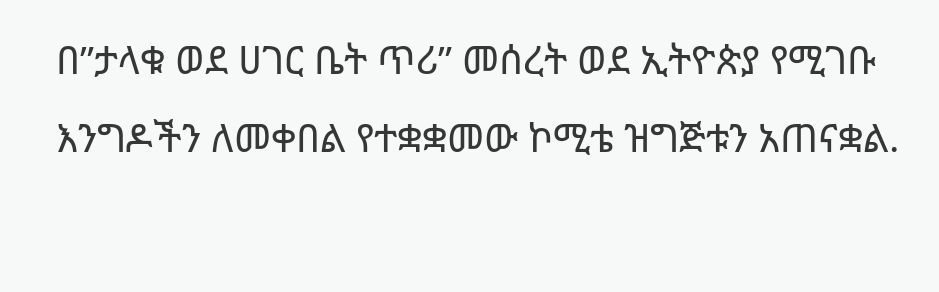በ”ታላቁ ወደ ሀገር ቤት ጥሪ” መሰረት ወደ ኢትዮጵያ የሚገቡ እንግዶችን ለመቀበል የተቋቋመው ኮሚቴ ዝግጅቱን አጠናቋል.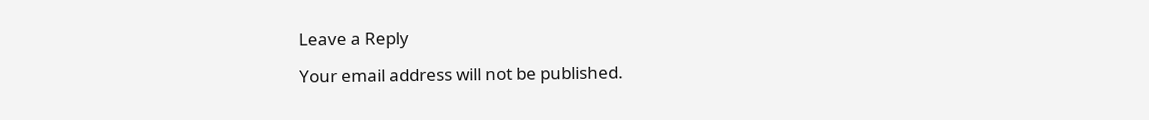Leave a Reply

Your email address will not be published.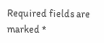Required fields are marked *